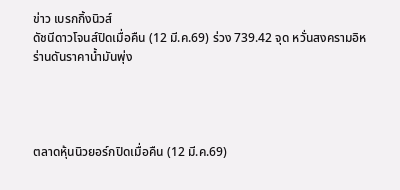ข่าว เบรกกิ้งนิวส์
ดัชนีดาวโจนส์ปิดเมื่อคืน (12 มี.ค.69) ร่วง 739.42 จุด หวั่นสงครามอิหร่านดันราคาน้ำมันพุ่ง




ตลาดหุ้นนิวยอร์กปิดเมื่อคืน (12 มี.ค.69)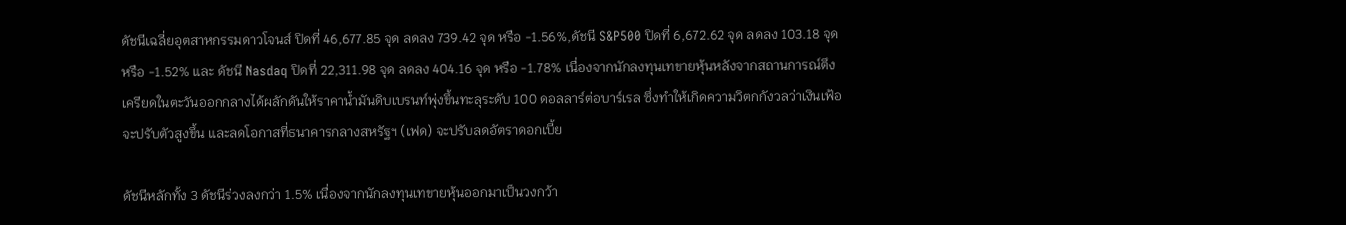ดัชนีเฉลี่ยอุตสาหกรรมดาวโจนส์ ปิดที่ 46,677.85 จุด ลดลง 739.42 จุด หรือ -1.56%,ดัชนี S&P500 ปิดที่ 6,672.62 จุด ลดลง 103.18 จุด หรือ -1.52% และ ดัชนี Nasdaq ปิดที่ 22,311.98 จุด ลดลง 404.16 จุด หรือ -1.78% เนื่องจากนักลงทุนเทขายหุ้นหลังจากสถานการณ์ตึงเครียดในตะวันออกกลางได้ผลักดันให้ราคาน้ำมันดิบเบรนท์พุ่งขึ้นทะลุระดับ 100 ดอลลาร์ต่อบาร์เรล ซึ่งทำให้เกิดความวิตกกังวลว่าเงินเฟ้อจะปรับตัวสูงขึ้น และลดโอกาสที่ธนาคารกลางสหรัฐฯ (เฟด) จะปรับลดอัตราดอกเบี้ย

ดัชนีหลักทั้ง 3 ดัชนีร่วงลงกว่า 1.5% เนื่องจากนักลงทุนเทขายหุ้นออกมาเป็นวงกว้า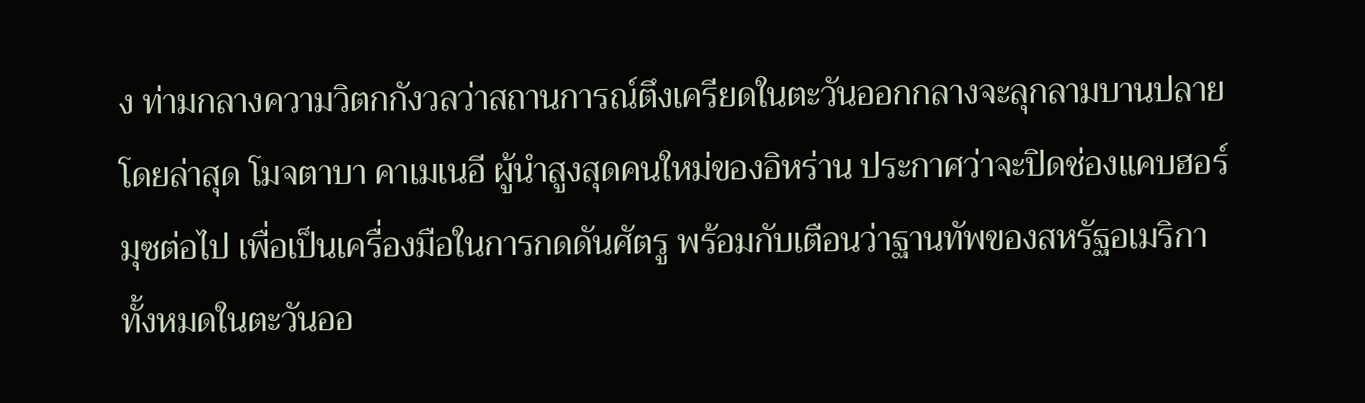ง ท่ามกลางความวิตกกังวลว่าสถานการณ์ตึงเครียดในตะวันออกกลางจะลุกลามบานปลาย โดยล่าสุด โมจตาบา คาเมเนอี ผู้นำสูงสุดคนใหม่ของอิหร่าน ประกาศว่าจะปิดช่องแคบฮอร์มุซต่อไป เพื่อเป็นเครื่องมือในการกดดันศัตรู พร้อมกับเตือนว่าฐานทัพของสหรัฐอเมริกาทั้งหมดในตะวันออ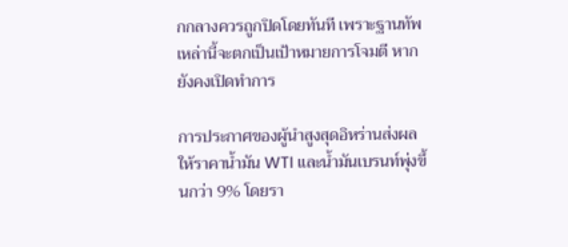กกลางควรถูกปิดโดยทันที เพราะฐานทัพเหล่านี้จะตกเป็นเป้าหมายการโจมตี หากยังคงเปิดทำการ

การประกาศของผู้นำสูงสุดอิหร่านส่งผลให้ราคาน้ำมัน WTI และน้ำมันเบรนท์พุ่งขึ้นกว่า 9% โดยรา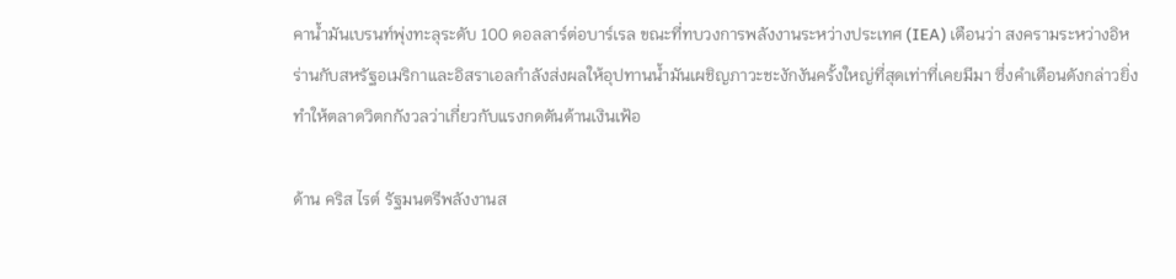คาน้ำมันเบรนท์พุ่งทะลุระดับ 100 ดอลลาร์ต่อบาร์เรล ขณะที่ทบวงการพลังงานระหว่างประเทศ (IEA) เตือนว่า สงครามระหว่างอิหร่านกับสหรัฐอเมริกาและอิสราเอลกำลังส่งผลให้อุปทานน้ำมันเผชิญภาวะชะงักงันครั้งใหญ่ที่สุดเท่าที่เคยมีมา ซึ่งคำเตือนดังกล่าวยิ่งทำให้ตลาดวิตกกังวลว่าเกี่ยวกับแรงกดดันด้านเงินเฟ้อ

ด้าน คริส ไรต์ รัฐมนตรีพลังงานส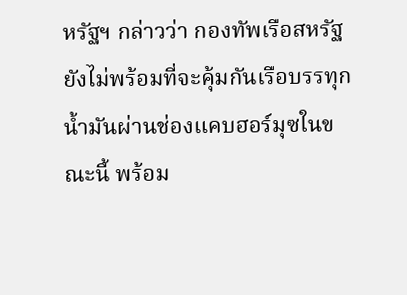หรัฐฯ กล่าวว่า กองทัพเรือสหรัฐยังไม่พร้อมที่จะคุ้มกันเรือบรรทุกน้ำมันผ่านช่องแคบฮอร์มุซในขณะนี้ พร้อม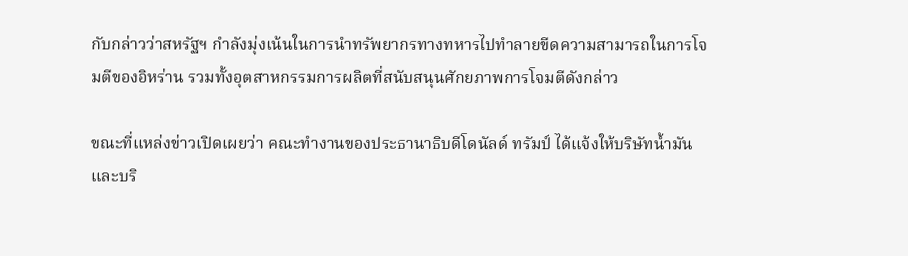กับกล่าวว่าสหรัฐฯ กำลังมุ่งเน้นในการนำทรัพยากรทางทหารไปทำลายขีดความสามารถในการโจมตีของอิหร่าน รวมทั้งอุตสาหกรรมการผลิตที่สนับสนุนศักยภาพการโจมตีดังกล่าว

ขณะที่แหล่งข่าวเปิดเผยว่า คณะทำงานของประธานาธิบดีโดนัลด์ ทรัมป์ ได้แจ้งให้บริษัทน้ำมันและบริ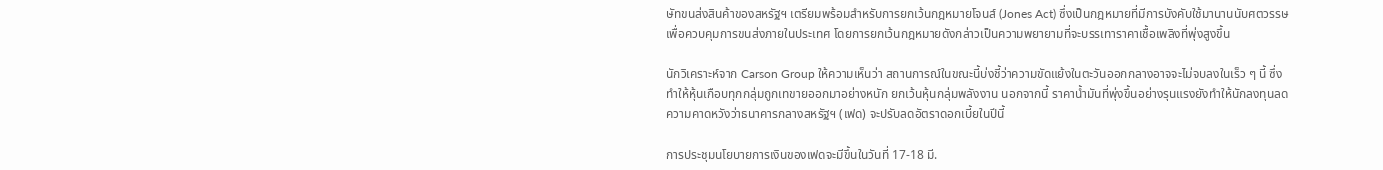ษัทขนส่งสินค้าของสหรัฐฯ เตรียมพร้อมสำหรับการยกเว้นกฎหมายโจนส์ (Jones Act) ซึ่งเป็นกฎหมายที่มีการบังคับใช้มานานนับศตวรรษเพื่อควบคุมการขนส่งภายในประเทศ โดยการยกเว้นกฎหมายดังกล่าวเป็นความพยายามที่จะบรรเทาราคาเชื้อเพลิงที่พุ่งสูงขึ้น

นักวิเคราะห์จาก Carson Group ให้ความเห็นว่า สถานการณ์ในขณะนี้บ่งชี้ว่าความขัดแย้งในตะวันออกกลางอาจจะไม่จบลงในเร็ว ๆ นี้ ซึ่งทำให้หุ้นเกือบทุกกลุ่มถูกเทขายออกมาอย่างหนัก ยกเว้นหุ้นกลุ่มพลังงาน นอกจากนี้ ราคาน้ำมันที่พุ่งขึ้นอย่างรุนแรงยังทำให้นักลงทุนลดความคาดหวังว่าธนาคารกลางสหรัฐฯ (เฟด) จะปรับลดอัตราดอกเบี้ยในปีนี้

การประชุมนโยบายการเงินของเฟดจะมีขึ้นในวันที่ 17-18 มี.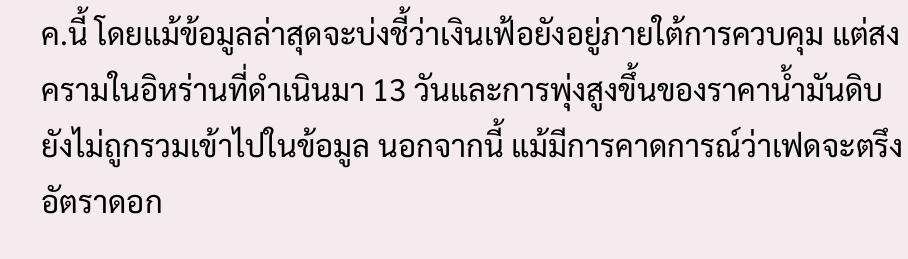ค.นี้ โดยแม้ข้อมูลล่าสุดจะบ่งชี้ว่าเงินเฟ้อยังอยู่ภายใต้การควบคุม แต่สงครามในอิหร่านที่ดำเนินมา 13 วันและการพุ่งสูงขึ้นของราคาน้ำมันดิบยังไม่ถูกรวมเข้าไปในข้อมูล นอกจากนี้ แม้มีการคาดการณ์ว่าเฟดจะตรึงอัตราดอก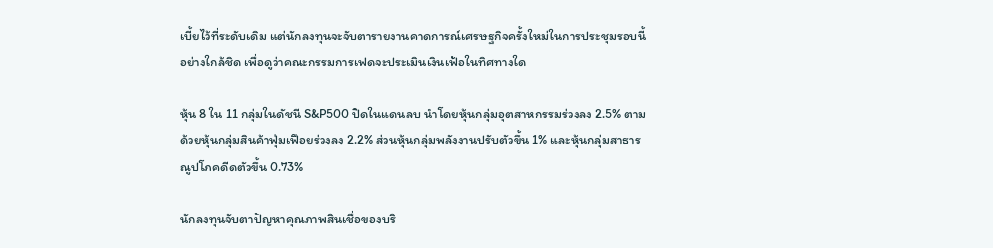เบี้ยไว้ที่ระดับเดิม แต่นักลงทุนจะจับตารายงานคาดการณ์เศรษฐกิจครั้งใหม่ในการประชุมรอบนี้อย่างใกล้ชิด เพื่อดูว่าคณะกรรมการเฟดจะประเมินเงินเฟ้อในทิศทางใด

หุ้น 8 ใน 11 กลุ่มในดัชนี S&P500 ปิดในแดนลบ นำโดยหุ้นกลุ่มอุตสาหกรรมร่วงลง 2.5% ตามด้วยหุ้นกลุ่มสินค้าฟุ่มเฟือยร่วงลง 2.2% ส่วนหุ้นกลุ่มพลังงานปรับตัวขึ้น 1% และหุ้นกลุ่มสาธารณูปโภคดีดตัวขึ้น 0.73%

นักลงทุนจับตาปัญหาคุณภาพสินเชื่อของบริ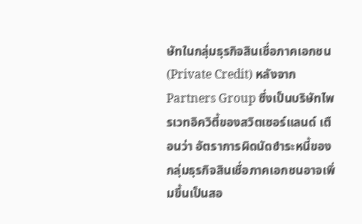ษัทในกลุ่มธุรกิจสินเชื่อภาคเอกชน (Private Credit) หลังจาก Partners Group ซึ่งเป็นบริษัทไพรเวทอิควิตี้ของสวิตเซอร์แลนด์ เตือนว่า อัตราการผิดนัดชำระหนี้ของกลุ่มธุรกิจสินเชื่อภาคเอกชนอาจเพิ่มขึ้นเป็นสอ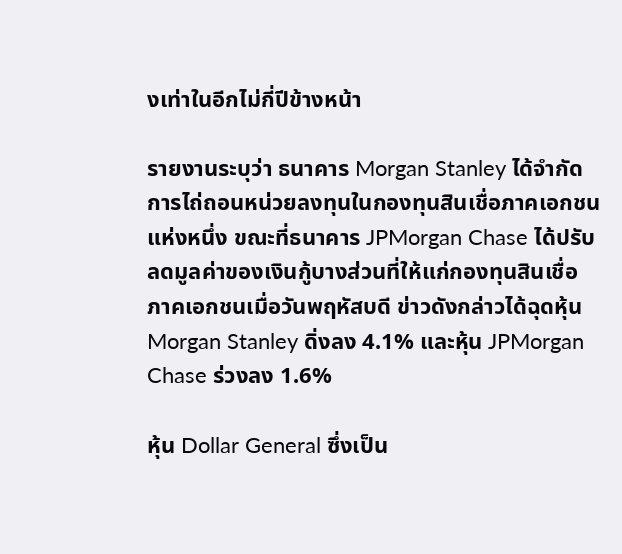งเท่าในอีกไม่กี่ปีข้างหน้า

รายงานระบุว่า ธนาคาร Morgan Stanley ได้จำกัดการไถ่ถอนหน่วยลงทุนในกองทุนสินเชื่อภาคเอกชนแห่งหนึ่ง ขณะที่ธนาคาร JPMorgan Chase ได้ปรับลดมูลค่าของเงินกู้บางส่วนที่ให้แก่กองทุนสินเชื่อภาคเอกชนเมื่อวันพฤหัสบดี ข่าวดังกล่าวได้ฉุดหุ้น Morgan Stanley ดิ่งลง 4.1% และหุ้น JPMorgan Chase ร่วงลง 1.6%

หุ้น Dollar General ซึ่งเป็น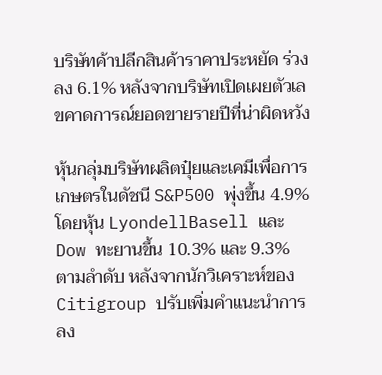บริษัทค้าปลีกสินค้าราคาประหยัด ร่วงลง 6.1% หลังจากบริษัทเปิดเผยตัวเลขคาดการณ์ยอดขายรายปีที่น่าผิดหวัง

หุ้นกลุ่มบริษัทผลิตปุ๋ยและเคมีเพื่อการเกษตรในดัชนี S&P500 พุ่งขึ้น 4.9% โดยหุ้น LyondellBasell และ Dow ทะยานขึ้น 10.3% และ 9.3% ตามลำดับ หลังจากนักวิเคราะห์ของ Citigroup ปรับเพิ่มคำแนะนำการลง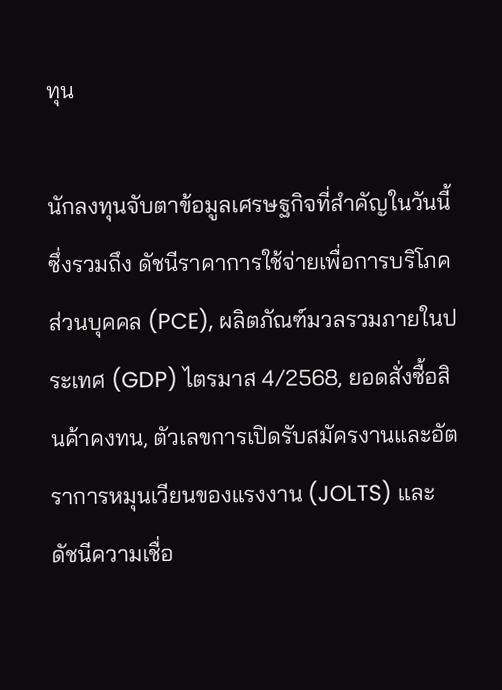ทุน

นักลงทุนจับตาข้อมูลเศรษฐกิจที่สำคัญในวันนี้ ซึ่งรวมถึง ดัชนีราคาการใช้จ่ายเพื่อการบริโภคส่วนบุคคล (PCE), ผลิตภัณฑ์มวลรวมภายในประเทศ (GDP) ไตรมาส 4/2568, ยอดสั่งซื้อสินค้าคงทน, ตัวเลขการเปิดรับสมัครงานและอัตราการหมุนเวียนของแรงงาน (JOLTS) และดัชนีความเชื่อ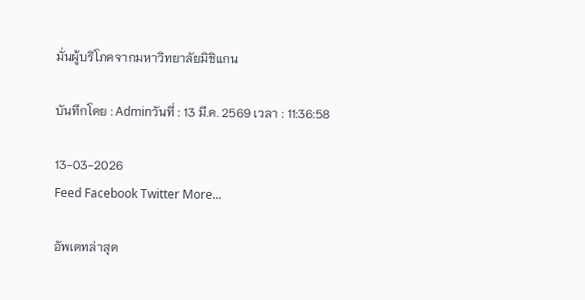มั่นผู้บริโภคจากมหาวิทยาลัยมิชิแกน

บันทึกโดย : Adminวันที่ : 13 มี.ค. 2569 เวลา : 11:36:58

13-03-2026
Feed Facebook Twitter More...

อัพเดทล่าสุด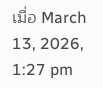เมื่อ March 13, 2026, 1:27 pm